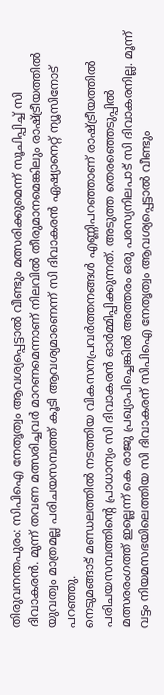തിരുവനന്തപുരം: സിപിഐ നേതൃത്വം ആവശ്യപ്പെട്ടാൽ വീണ്ടും മത്സരിക്കുമെന്ന് സൂചിപ്പിച്ച് സി ദിവാകരൻ. മുന്ന് തവണ മത്സരിച്ചവർ മാറണമെന്നാണ് നിലവിൽ തീരുമാനമെങ്കിലും രാഷ്ട്രീയത്തിൽ യുവത്വം മാത്രമല്ല പരിചയസമ്പത്ത് കൂടി ആവശ്യമാണെന്ന് സി ദിവാകരൻ ഏഷ്യാനെറ്റ് ന്യൂസിനോട് പറഞ്ഞു.
നെടുമങ്ങാട് മണ്ഡലത്തിൽ നടത്തിയ വികസനപ്രവർത്തനങ്ങൾ എണ്ണിപറഞ്ഞാണ് രാഷ്ട്രീയത്തിൽ പരിചയസമ്പത്തിന്റെ പ്രാധാന്യം സി ദിവാകരൻ ഓർമ്മിപ്പിക്കുന്നത്. അടുത്ത തെരഞ്ഞെടുപ്പിൽ മത്സരരംഗത്ത് ഇല്ലെന്ന് കെ രാജു പ്രഖ്യാപിച്ചെങ്കിൽ അത്തരം ഒരു പരസ്യനിലപാട് സി ദിവാകരനില്ല. മൂന്ന് വട്ടം നിയമസഭയിലെത്തിയ സി ദിവാകരന് സിപിഐ നേതൃത്വം ആവശ്യപ്പെട്ടാൽ വീണ്ടും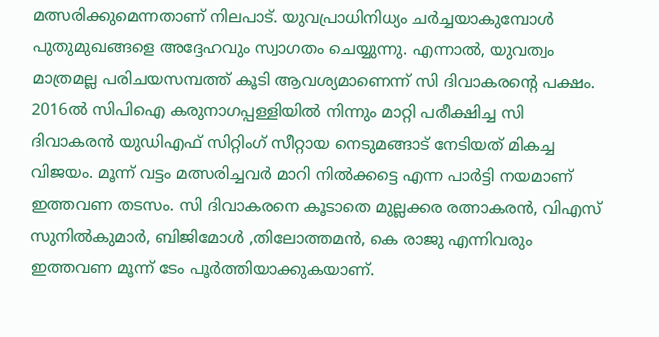മത്സരിക്കുമെന്നതാണ് നിലപാട്. യുവപ്രാധിനിധ്യം ചർച്ചയാകുമ്പോൾ പുതുമുഖങ്ങളെ അദ്ദേഹവും സ്വാഗതം ചെയ്യുന്നു. എന്നാൽ, യുവത്വം മാത്രമല്ല പരിചയസമ്പത്ത് കൂടി ആവശ്യമാണെന്ന് സി ദിവാകരന്റെ പക്ഷം.
2016ൽ സിപിഐ കരുനാഗപ്പള്ളിയിൽ നിന്നും മാറ്റി പരീക്ഷിച്ച സി ദിവാകരൻ യുഡിഎഫ് സിറ്റിംഗ് സീറ്റായ നെടുമങ്ങാട് നേടിയത് മികച്ച വിജയം. മൂന്ന് വട്ടം മത്സരിച്ചവർ മാറി നിൽക്കട്ടെ എന്ന പാർട്ടി നയമാണ് ഇത്തവണ തടസം. സി ദിവാകരനെ കൂടാതെ മുല്ലക്കര രത്നാകരൻ, വിഎസ് സുനിൽകുമാർ, ബിജിമോൾ ,തിലോത്തമൻ, കെ രാജു എന്നിവരും ഇത്തവണ മൂന്ന് ടേം പൂർത്തിയാക്കുകയാണ്.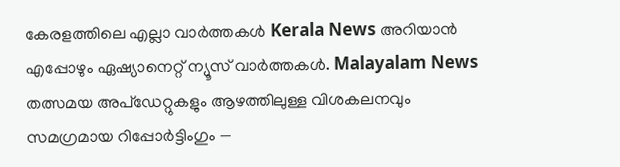കേരളത്തിലെ എല്ലാ വാർത്തകൾ Kerala News അറിയാൻ എപ്പോഴും ഏഷ്യാനെറ്റ് ന്യൂസ് വാർത്തകൾ. Malayalam News തത്സമയ അപ്ഡേറ്റുകളും ആഴത്തിലുള്ള വിശകലനവും സമഗ്രമായ റിപ്പോർട്ടിംഗും —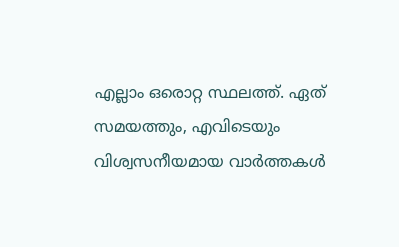എല്ലാം ഒരൊറ്റ സ്ഥലത്ത്. ഏത് സമയത്തും, എവിടെയും വിശ്വസനീയമായ വാർത്തകൾ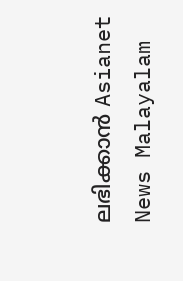ലഭിക്കാൻ Asianet News Malayalam